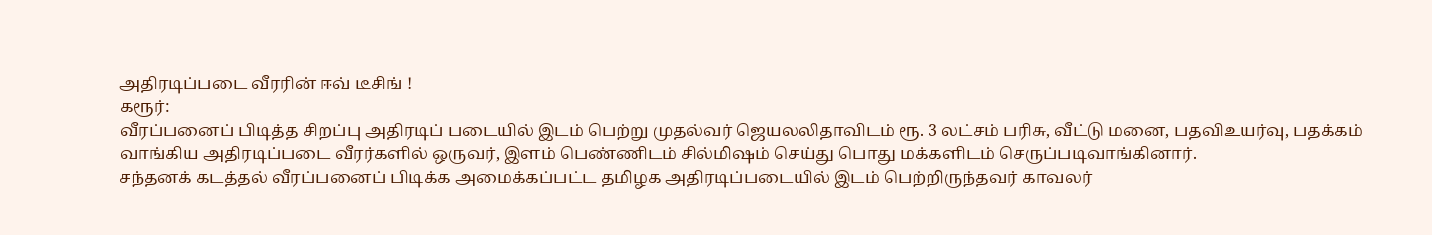அதிரடிப்படை வீரரின் ஈவ் டீசிங் !
கரூர்:
வீரப்பனைப் பிடித்த சிறப்பு அதிரடிப் படையில் இடம் பெற்று முதல்வர் ஜெயலலிதாவிடம் ரூ. 3 லட்சம் பரிசு, வீட்டு மனை, பதவிஉயர்வு, பதக்கம் வாங்கிய அதிரடிப்படை வீரர்களில் ஒருவர், இளம் பெண்ணிடம் சில்மிஷம் செய்து பொது மக்களிடம் செருப்படிவாங்கினார்.
சந்தனக் கடத்தல் வீரப்பனைப் பிடிக்க அமைக்கப்பட்ட தமிழக அதிரடிப்படையில் இடம் பெற்றிருந்தவர் காவலர்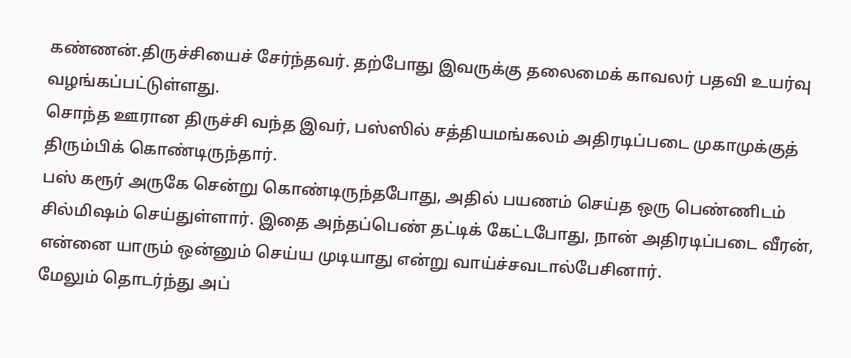கண்ணன்.திருச்சியைச் சேர்ந்தவர். தற்போது இவருக்கு தலைமைக் காவலர் பதவி உயர்வு வழங்கப்பட்டுள்ளது.
சொந்த ஊரான திருச்சி வந்த இவர், பஸ்ஸில் சத்தியமங்கலம் அதிரடிப்படை முகாமுக்குத் திரும்பிக் கொண்டிருந்தார்.
பஸ் கரூர் அருகே சென்று கொண்டிருந்தபோது, அதில் பயணம் செய்த ஒரு பெண்ணிடம் சில்மிஷம் செய்துள்ளார். இதை அந்தப்பெண் தட்டிக் கேட்டபோது, நான் அதிரடிப்படை வீரன், என்னை யாரும் ஒன்னும் செய்ய முடியாது என்று வாய்ச்சவடால்பேசினார்.
மேலும் தொடர்ந்து அப்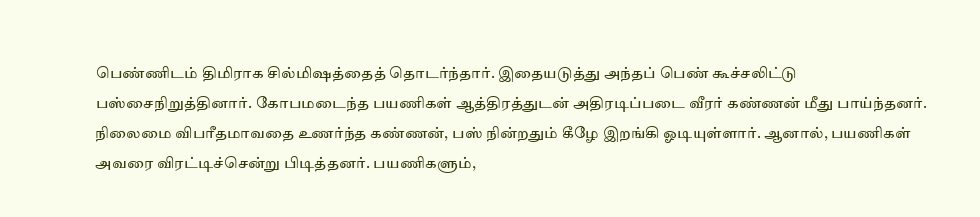பெண்ணிடம் திமிராக சில்மிஷத்தைத் தொடர்ந்தார். இதையடுத்து அந்தப் பெண் கூச்சலிட்டு பஸ்சைநிறுத்தினார். கோபமடைந்த பயணிகள் ஆத்திரத்துடன் அதிரடிப்படை வீரர் கண்ணன் மீது பாய்ந்தனர்.
நிலைமை விபரீதமாவதை உணர்ந்த கண்ணன், பஸ் நின்றதும் கீழே இறங்கி ஓடியுள்ளார். ஆனால், பயணிகள் அவரை விரட்டிச்சென்று பிடித்தனர். பயணிகளும்,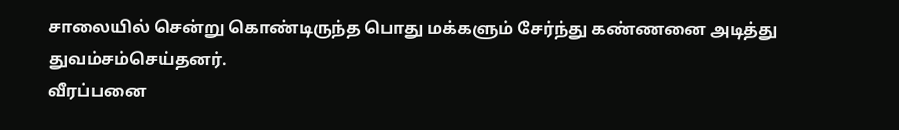சாலையில் சென்று கொண்டிருந்த பொது மக்களும் சேர்ந்து கண்ணனை அடித்து துவம்சம்செய்தனர்.
வீரப்பனை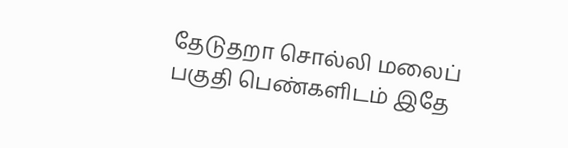தேடுதறா சொல்லி மலைப் பகுதி பெண்களிடம் இதே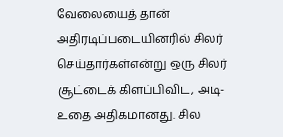வேலையைத் தான் அதிரடிப்படையினரில் சிலர் செய்தார்கள்என்று ஒரு சிலர் சூட்டைக் கிளப்பிவிட, அடி-உதை அதிகமானது. சில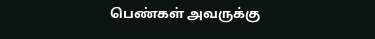பெண்கள் அவருக்கு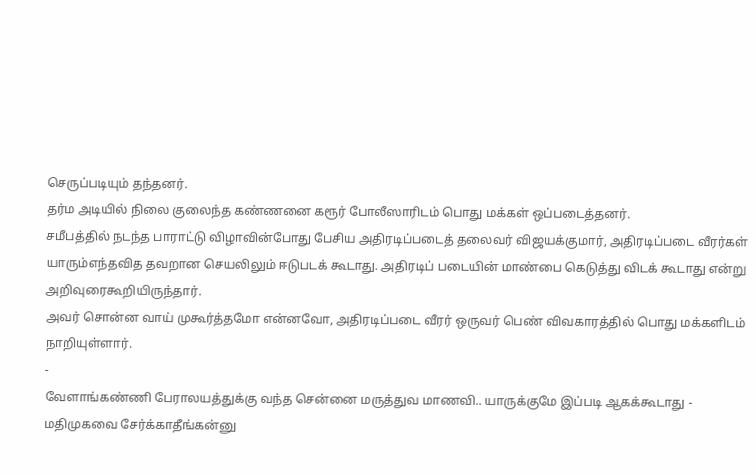செருப்படியும் தந்தனர்.
தர்ம அடியில் நிலை குலைந்த கண்ணனை கரூர் போலீஸாரிடம் பொது மக்கள் ஒப்படைத்தனர்.
சமீபத்தில் நடந்த பாராட்டு விழாவின்போது பேசிய அதிரடிப்படைத் தலைவர் விஜயக்குமார், அதிரடிப்படை வீரர்கள் யாரும்எந்தவித தவறான செயலிலும் ஈடுபடக் கூடாது. அதிரடிப் படையின் மாண்பை கெடுத்து விடக் கூடாது என்று அறிவுரைகூறியிருந்தார்.
அவர் சொன்ன வாய் முகூர்த்தமோ என்னவோ, அதிரடிப்படை வீரர் ஒருவர் பெண் விவகாரத்தில் பொது மக்களிடம் நாறியுள்ளார்.
-
வேளாங்கண்ணி பேராலயத்துக்கு வந்த சென்னை மருத்துவ மாணவி.. யாருக்குமே இப்படி ஆகக்கூடாது -
மதிமுகவை சேர்க்காதீங்கன்னு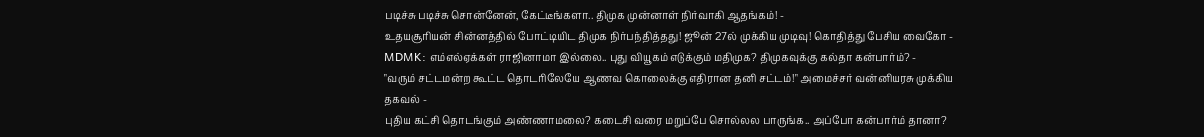படிச்சு படிச்சு சொன்னேன், கேட்டீங்களா.. திமுக முன்னாள் நிர்வாகி ஆதங்கம்! -
உதயசூரியன் சின்னத்தில் போட்டியிட திமுக நிர்பந்தித்தது! ஜூன் 27ல் முக்கிய முடிவு! கொதித்து பேசிய வைகோ -
MDMK: எம்எல்ஏக்கள் ராஜினாமா இல்லை.. புது வியூகம் எடுக்கும் மதிமுக? திமுகவுக்கு கல்தா கன்பார்ம்? -
"வரும் சட்டமன்ற கூட்ட தொடரிலேயே ஆணவ கொலைக்கு எதிரான தனி சட்டம்!" அமைச்சர் வன்னியரசு முக்கிய தகவல் -
புதிய கட்சி தொடங்கும் அண்ணாமலை? கடைசி வரை மறுப்பே சொல்லல பாருங்க.. அப்போ கன்பார்ம் தானா?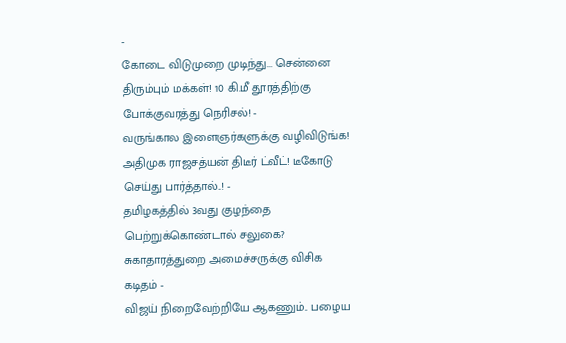-
கோடை விடுமுறை முடிந்து... சென்னை திரும்பும் மக்கள்! 10 கி.மீ தூரத்திற்கு போக்குவரத்து நெரிசல்! -
வருங்கால இளைஞர்களுக்கு வழிவிடுங்க! அதிமுக ராஜசத்யன் திடீர் ட்வீட்! டீகோடு செய்து பார்த்தால்..! -
தமிழகத்தில் 3வது குழந்தை பெற்றுக்கொண்டால் சலுகை? சுகாதாரத்துறை அமைச்சருக்கு விசிக கடிதம் -
விஜய் நிறைவேற்றியே ஆகணும்.. பழைய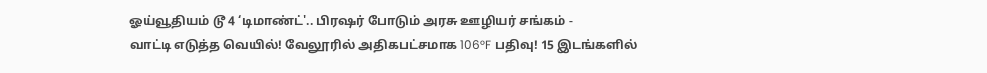ஓய்வூதியம் டூ 4 ‘டிமாண்ட்'.. பிரஷர் போடும் அரசு ஊழியர் சங்கம் -
வாட்டி எடுத்த வெயில்! வேலூரில் அதிகபட்சமாக 106°F பதிவு! 15 இடங்களில்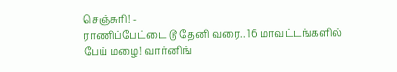செஞ்சுரி! -
ராணிப்பேட்டை டூ தேனி வரை.. 16 மாவட்டங்களில் பேய் மழை! வார்னிங்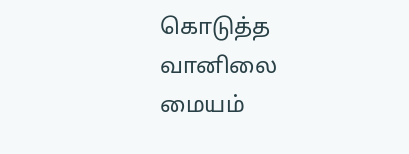கொடுத்த வானிலை மையம்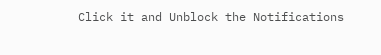Click it and Unblock the Notifications